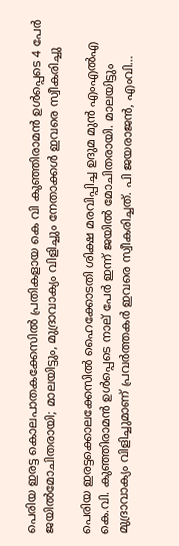പെരിയ ഇരട്ട കൊലപാതകക്കേസിൽ പ്രതികളായ കെ വി കുഞ്ഞിരാമൻ ഉൾപ്പെടെ 4 പേർ ജയിൽമോചിതരായി; മാലയിട്ടും, മുദ്രാവാക്യം വിളിച്ചും നേതാക്കൾ ഇവരെ സ്വീകരിച്ചു

പെരിയ ഇരട്ടക്കൊലക്കേസില്‍ ഹൈക്കോടതി ശിക്ഷ മരവിപ്പിച്ച ഉദുമ മുന്‍ എംഎല്‍എ കെ.വി. കുഞ്ഞിരാമന്‍ ഉള്‍പ്പെടെ നാല് പേര്‍ ഇന്ന് ജയില്‍ മോചിതരായി. മാലയിട്ടും മുദ്രാവാക്യം വിളിച്ചുമാണ് പ്രവര്‍ത്തകര്‍ ഇവരെ സ്വീകരിച്ചത്. പി ജയരാജന്‍, എംവി…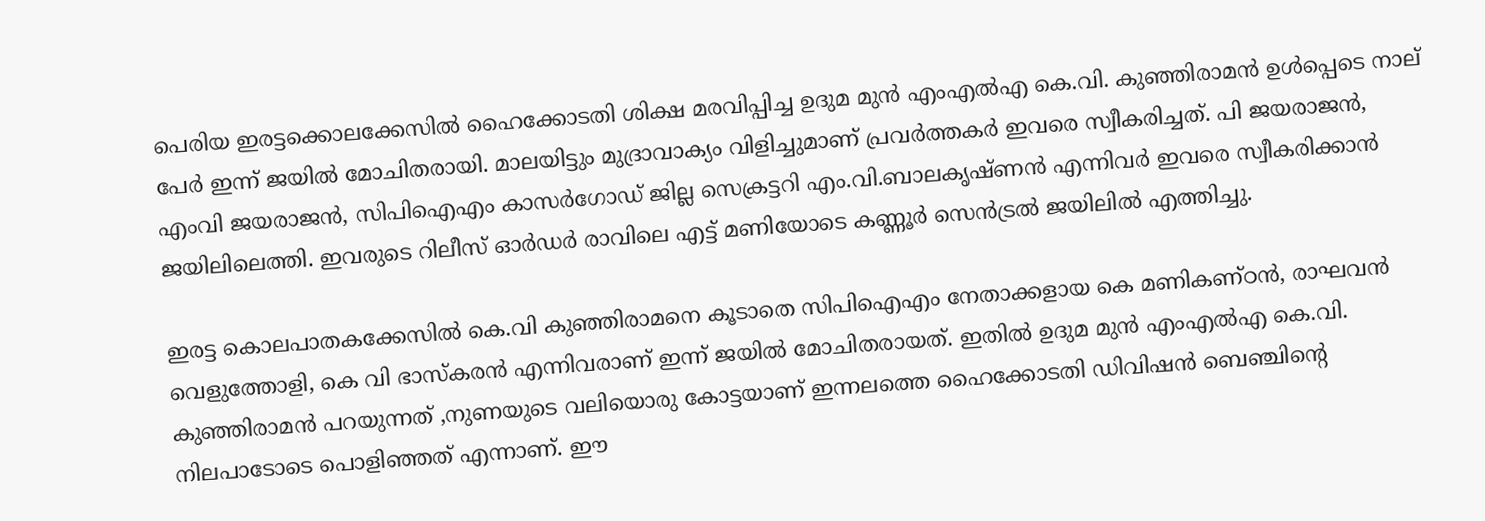പെരിയ ഇരട്ടക്കൊലക്കേസില്‍ ഹൈക്കോടതി ശിക്ഷ മരവിപ്പിച്ച ഉദുമ മുന്‍ എംഎല്‍എ കെ.വി. കുഞ്ഞിരാമന്‍ ഉള്‍പ്പെടെ നാല് പേര്‍ ഇന്ന് ജയില്‍ മോചിതരായി. മാലയിട്ടും മുദ്രാവാക്യം വിളിച്ചുമാണ് പ്രവര്‍ത്തകര്‍ ഇവരെ സ്വീകരിച്ചത്. പി ജയരാജന്‍, എംവി ജയരാജന്‍, സിപിഐഎം കാസര്‍ഗോഡ് ജില്ല സെക്രട്ടറി എം.വി.ബാലകൃഷ്ണന്‍ എന്നിവര്‍ ഇവരെ സ്വീകരിക്കാന്‍ ജയിലിലെത്തി. ഇവരുടെ റിലീസ് ഓര്‍ഡര്‍ രാവിലെ എട്ട് മണിയോടെ കണ്ണൂര്‍ സെന്‍ട്രല്‍ ജയിലില്‍ എത്തിച്ചു.

ഇരട്ട കൊലപാതകക്കേസിൽ കെ.വി കുഞ്ഞിരാമനെ കൂടാതെ സിപിഐഎം നേതാക്കളായ കെ മണികണ്ഠന്‍, രാഘവന്‍ വെളുത്തോളി, കെ വി ഭാസ്‌കരന്‍ എന്നിവരാണ് ഇന്ന് ജയിൽ മോചിതരായത്. ഇതിൽ ഉദുമ മുന്‍ എംഎല്‍എ കെ.വി. കുഞ്ഞിരാമന്‍ പറയുന്നത് ,നുണയുടെ വലിയൊരു കോട്ടയാണ് ഇന്നലത്തെ ഹൈക്കോടതി ഡിവിഷന്‍ ബെഞ്ചിന്റെ നിലപാടോടെ പൊളിഞ്ഞത് എന്നാണ്. ഈ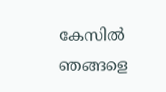കേസില്‍ ഞങ്ങളെ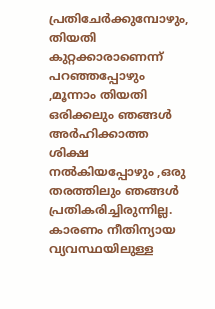പ്രതിചേര്‍ക്കുമ്പോഴും, തിയതി കുറ്റക്കാരാണെന്ന് പറഞ്ഞപ്പോഴും ,മൂന്നാം തിയതി ഒരിക്കലും ഞങ്ങള്‍ അര്‍ഹിക്കാത്ത ശിക്ഷ നല്‍കിയപ്പോഴും ,ഒരു തരത്തിലും ഞങ്ങള്‍ പ്രതികരിച്ചിരുന്നില്ല. കാരണം നീതിന്യായ വ്യവസ്ഥയിലുള്ള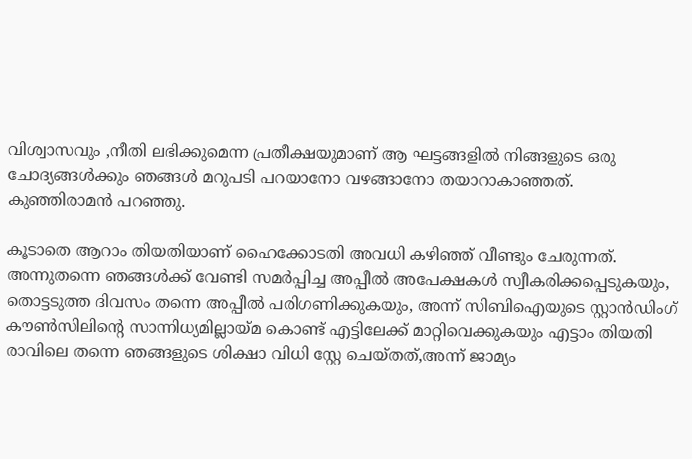വിശ്വാസവും ,നീതി ലഭിക്കുമെന്ന പ്രതീക്ഷയുമാണ് ആ ഘട്ടങ്ങളില്‍ നിങ്ങളുടെ ഒരു ചോദ്യങ്ങള്‍ക്കും ഞങ്ങള്‍ മറുപടി പറയാനോ വഴങ്ങാനോ തയാറാകാഞ്ഞത്. കുഞ്ഞിരാമൻ പറഞ്ഞു.

കൂടാതെ ആറാം തിയതിയാണ് ഹൈക്കോടതി അവധി കഴിഞ്ഞ് വീണ്ടും ചേരുന്നത്. അന്നുതന്നെ ഞങ്ങള്‍ക്ക് വേണ്ടി സമര്‍പ്പിച്ച അപ്പീല്‍ അപേക്ഷകള്‍ സ്വീകരിക്കപ്പെടുകയും, തൊട്ടടുത്ത ദിവസം തന്നെ അപ്പീൽ പരിഗണിക്കുകയും, അന്ന് സിബിഐയുടെ സ്റ്റാന്‍ഡിംഗ് കൗണ്‍സിലിന്റെ സാന്നിധ്യമില്ലായ്മ കൊണ്ട് എട്ടിലേക്ക് മാറ്റിവെക്കുകയും എട്ടാം തിയതി രാവിലെ തന്നെ ഞങ്ങളുടെ ശിക്ഷാ വിധി സ്റ്റേ ചെയ്തത്,അന്ന് ജാമ്യം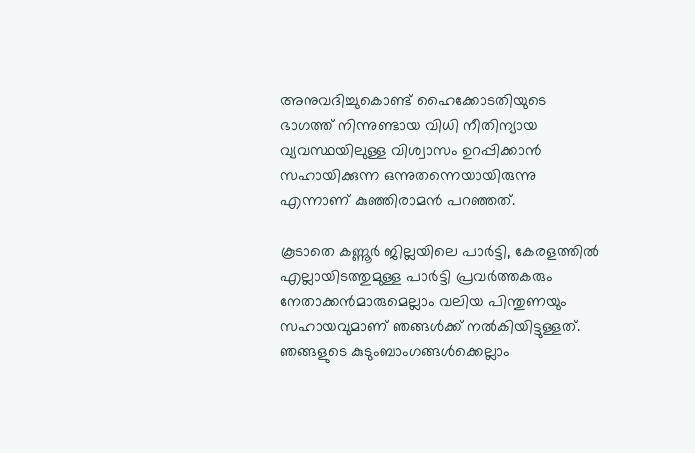അനുവദിച്ചുകൊണ്ട് ഹൈക്കോടതിയുടെ ഭാഗത്ത് നിന്നുണ്ടായ വിധി നീതിന്യായ വ്യവസ്ഥയിലുള്ള വിശ്വാസം ഉറപ്പിക്കാന്‍ സഹായിക്കുന്ന ഒന്നുതന്നെയായിരുന്നു എന്നാണ് കുഞ്ഞിരാമൻ പറഞ്ഞത്.

കൂടാതെ കണ്ണൂര്‍ ജില്ലയിലെ പാര്‍ട്ടി, കേരളത്തില്‍ എല്ലായിടത്തുമുള്ള പാര്‍ട്ടി പ്രവര്‍ത്തകരും നേതാക്കന്‍മാരുമെല്ലാം വലിയ പിന്തുണയും സഹായവുമാണ് ഞങ്ങള്‍ക്ക് നല്‍കിയിട്ടുള്ളത്. ഞങ്ങളുടെ കുടുംബാംഗങ്ങള്‍ക്കെല്ലാം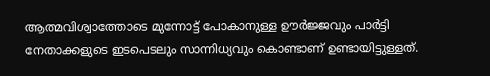ആത്മവിശ്വാത്തോടെ മുന്നോട്ട് പോകാനുള്ള ഊര്‍ജ്ജവും പാര്‍ട്ടി നേതാക്കളുടെ ഇടപെടലും സാന്നിധ്യവും കൊണ്ടാണ് ഉണ്ടായിട്ടുള്ളത്.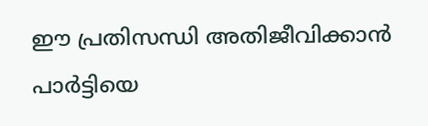ഈ പ്രതിസന്ധി അതിജീവിക്കാന്‍ പാര്‍ട്ടിയെ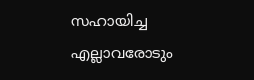സഹായിച്ച എല്ലാവരോടും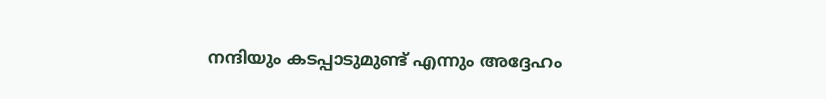നന്ദിയും കടപ്പാടുമുണ്ട് എന്നും അദ്ദേഹം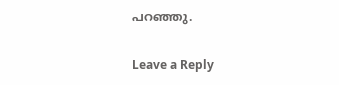പറഞ്ഞു.

Leave a Reply